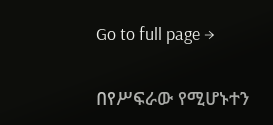Go to full page →

በየሥፍራው የሚሆኑተን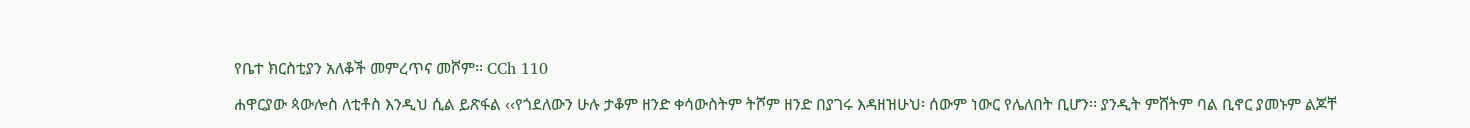የቤተ ክርስቲያን አለቆች መምረጥና መሾም፡፡ CCh 110

ሐዋርያው ጳውሎስ ለቲቶስ እንዲህ ሲል ይጽፋል ‹‹የጎደለውን ሁሉ ታቆም ዘንድ ቀሳውስትም ትሾም ዘንድ በያገሩ እዳዘዝሁህ፡ ሰውም ነውር የሌለበት ቢሆን፡፡ ያንዲት ምሸትም ባል ቢኖር ያመኑም ልጆቸ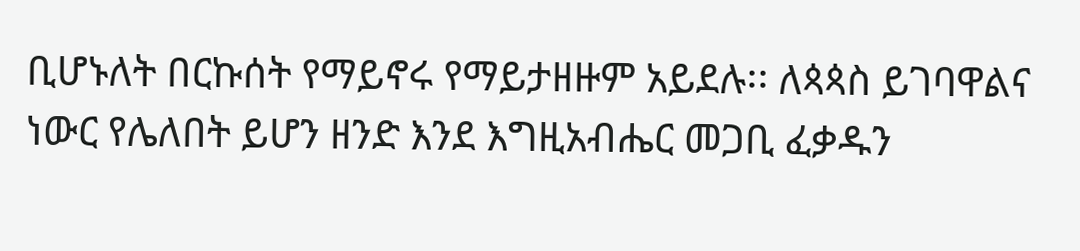ቢሆኑለት በርኩሰት የማይኖሩ የማይታዘዙም አይደሉ፡፡ ለጳጳስ ይገባዋልና ነውር የሌለበት ይሆን ዘንድ እንደ እግዚአብሔር መጋቢ ፈቃዱን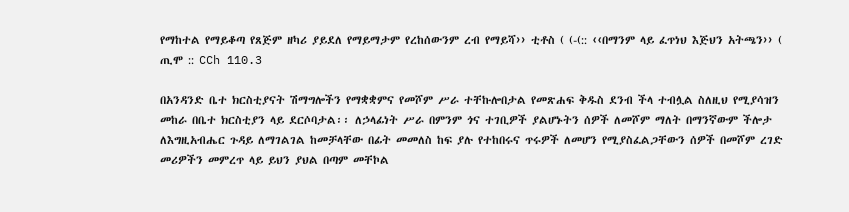የማከተል የማይቆጣ የጸጅም ዘካሪ ያይደለ የማይማታም የረከሰውንም ረብ የማይሻ›› ቲቶስ ( (-(:: ‹‹በማንም ላይ ፈጥነህ እጅህን አትጫን›› ( ጢሞ :: CCh 110.3

በአንዳንድ ቤተ ክርስቲያናት ሽማግሎችን የማቋቋምና የመሾም ሥራ ተቸኩሎበታል የመጽሐፍ ቅዱስ ደንብ ችላ ተብሏል ስለዚህ የሚያሳዝን መከራ በቤተ ክርስቲያን ላይ ደርሶባታል፡፡ ለኃላፊነት ሥራ በምንም ጎና ተገቢዎች ያልሆኑትን ሰዎች ለመሾም ማለት በማንኛውም ችሎታ ለእግዚአብሔር ጉዳይ ለማገልገል ከመቻላቸው በፊት መመለስ ከፍ ያሉ የተከበሩና ጥሩዎች ለመሆን የሚያስፈልጋቸውን ሰዎች በመሾም ረገድ መሪዎችን መምረጥ ላይ ይህን ያህል በጣም መቸኮል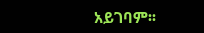አይገባም፡፡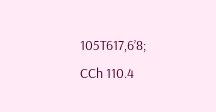105T617,6’8; CCh 110.4